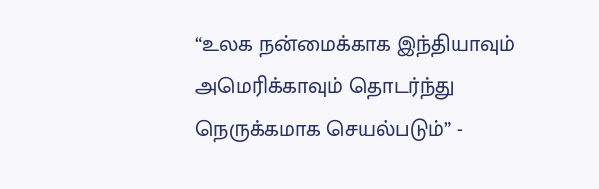“உலக நன்மைக்காக இந்தியாவும் அமெரிக்காவும் தொடர்ந்து நெருக்கமாக செயல்படும்” -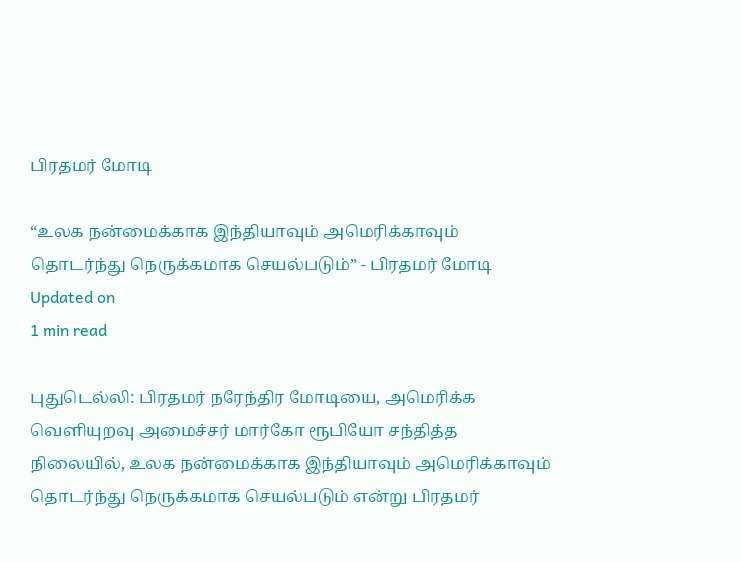பிரதமர் மோடி

“உலக நன்மைக்காக இந்தியாவும் அமெரிக்காவும் தொடர்ந்து நெருக்கமாக செயல்படும்” - பிரதமர் மோடி
Updated on
1 min read

புதுடெல்லி: பிரதமர் நரேந்திர மோடியை, அமெரிக்க வெளியுறவு அமைச்சர் மார்கோ ரூபியோ சந்தித்த நிலையில், உலக நன்மைக்காக இந்தியாவும் அமெரிக்காவும் தொடர்ந்து நெருக்கமாக செயல்படும் என்று பிரதமர்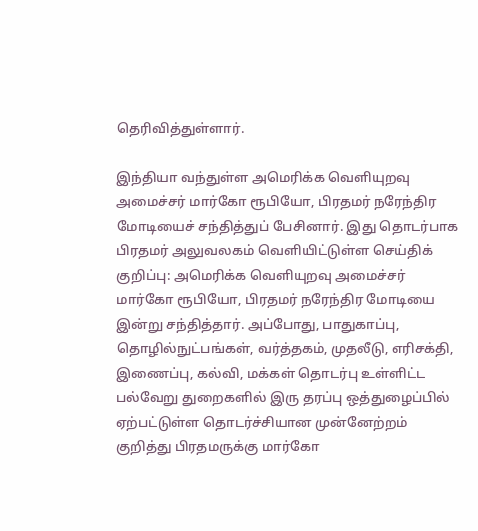தெரிவித்துள்ளார்.

இந்தியா வந்துள்ள அமெரிக்க வெளியுறவு அமைச்சர் மார்கோ ரூபியோ, பிரதமர் நரேந்திர மோடியைச் சந்தித்துப் பேசினார். இது தொடர்பாக பிரதமர் அலுவலகம் வெளியிட்டுள்ள செய்திக் குறிப்பு: அமெரிக்க வெளியுறவு அமைச்சர் மார்கோ ரூபியோ, பிரதமர் நரேந்திர மோடியை இன்று சந்தித்தார். அப்போது, பாதுகாப்பு, தொழில்நுட்பங்கள், வர்த்தகம், முதலீடு, எரிசக்தி, இணைப்பு, கல்வி, மக்கள் தொடர்பு உள்ளிட்ட பல்வேறு துறைகளில் இரு தரப்பு ஒத்துழைப்பில் ஏற்பட்டுள்ள தொடர்ச்சியான முன்னேற்றம் குறித்து பிரதமருக்கு மார்கோ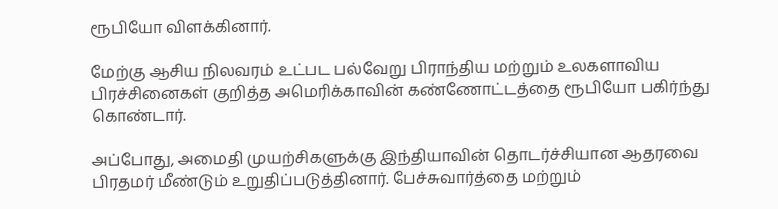ரூபியோ விளக்கினார்.

மேற்கு ஆசிய நிலவரம் உட்பட பல்வேறு பிராந்திய மற்றும் உலகளாவிய பிரச்சினைகள் குறித்த அமெரிக்காவின் கண்ணோட்டத்தை ரூபியோ பகிர்ந்து கொண்டார்.

அப்போது, அமைதி முயற்சிகளுக்கு இந்தியாவின் தொடர்ச்சியான ஆதரவை பிரதமர் மீண்டும் உறுதிப்படுத்தினார். பேச்சுவார்த்தை மற்றும்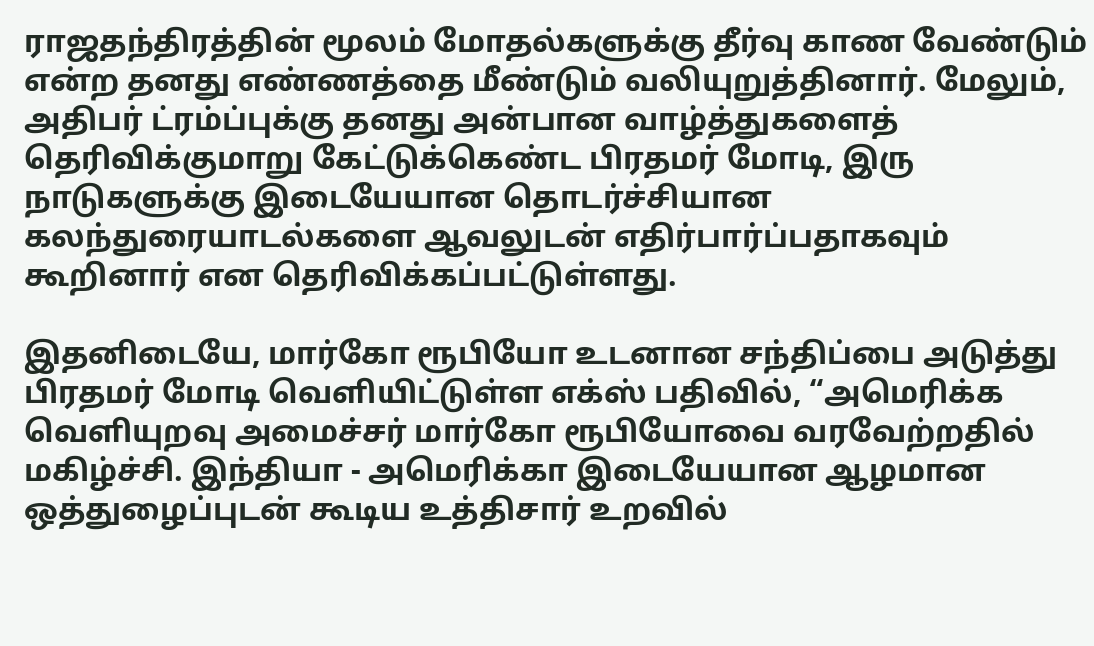ராஜதந்திரத்தின் மூலம் மோதல்களுக்கு தீர்வு காண வேண்டும் என்ற தனது எண்ணத்தை மீண்டும் வலியுறுத்தினார். மேலும், அதிபர் ட்ரம்ப்புக்கு தனது அன்பான வாழ்த்துகளைத் தெரிவிக்குமாறு கேட்டுக்கெண்ட பிரதமர் மோடி, இரு நாடுகளுக்கு இடையேயான தொடர்ச்சியான கலந்துரையாடல்களை ஆவலுடன் எதிர்பார்ப்பதாகவும் கூறினார் என தெரிவிக்கப்பட்டுள்ளது.

இதனிடையே, மார்கோ ரூபியோ உடனான சந்திப்பை அடுத்து பிரதமர் மோடி வெளியிட்டுள்ள எக்ஸ் பதிவில், “அமெரிக்க வெளியுறவு அமைச்சர் மார்கோ ரூபியோவை வரவேற்றதில் மகிழ்ச்சி. இந்தியா - அமெரிக்கா இடையேயான ஆழமான ஒத்துழைப்புடன் கூடிய உத்திசார் உறவில்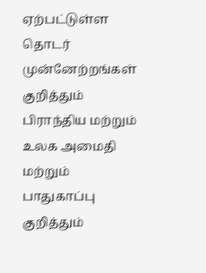ஏற்பட்டுள்ள தொடர் முன்னேற்றங்கள் குறித்தும் பிராந்திய மற்றும் உலக அமைதி மற்றும் பாதுகாப்பு குறித்தும்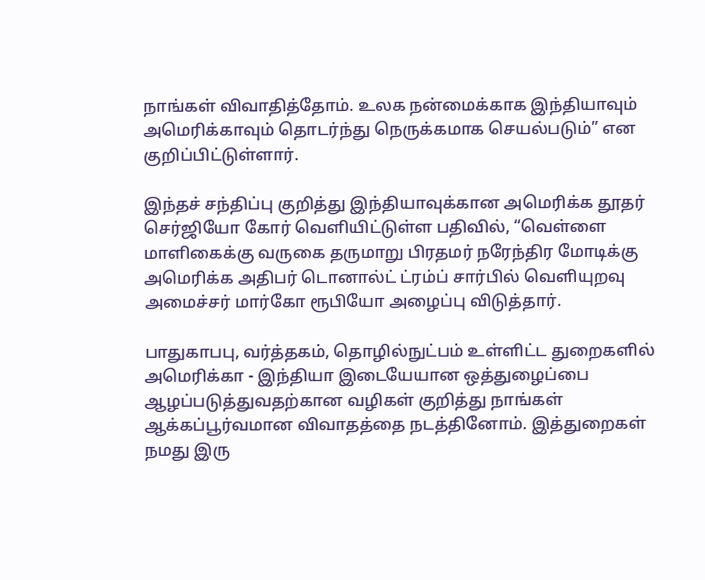நாங்கள் விவாதித்தோம். உலக நன்மைக்காக இந்தியாவும் அமெரிக்காவும் தொடர்ந்து நெருக்கமாக செயல்படும்” என குறிப்பிட்டுள்ளார்.

இந்தச் சந்திப்பு குறித்து இந்தியாவுக்கான அமெரிக்க தூதர் செர்ஜியோ கோர் வெளியிட்டுள்ள பதிவில், “வெள்ளை மாளிகைக்கு வருகை தருமாறு பிரதமர் நரேந்திர மோடிக்கு அமெரிக்க அதிபர் டொனால்ட் ட்ரம்ப் சார்பில் வெளியுறவு அமைச்சர் மார்கோ ரூபியோ அழைப்பு விடுத்தார்.

பாதுகாபபு, வர்த்தகம், தொழில்நுட்பம் உள்ளிட்ட துறைகளில் அமெரிக்கா - இந்தியா இடையேயான ஒத்துழைப்பை ஆழப்படுத்துவதற்கான வழிகள் குறித்து நாங்கள் ஆக்கப்பூர்வமான விவாதத்தை நடத்தினோம். இத்துறைகள் நமது இரு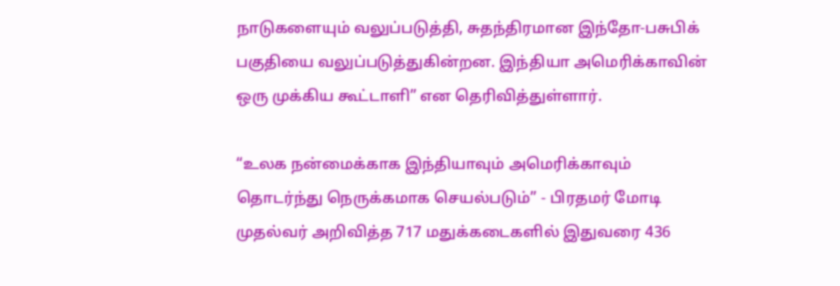நாடுகளையும் வலுப்படுத்தி, சுதந்திரமான இந்தோ-பசுபிக் பகுதியை வலுப்படுத்துகின்றன. இந்தியா அமெரிக்காவின் ஒரு முக்கிய கூட்டாளி” என தெரிவித்துள்ளார்.

“உலக நன்மைக்காக இந்தியாவும் அமெரிக்காவும் தொடர்ந்து நெருக்கமாக செயல்படும்” - பிரதமர் மோடி
முதல்வர் அறிவித்த 717 மதுக்கடைகளில் இதுவரை 436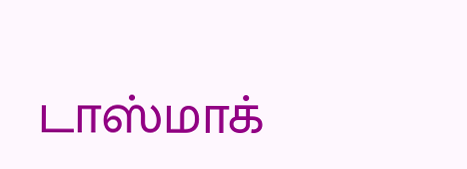டாஸ்மாக்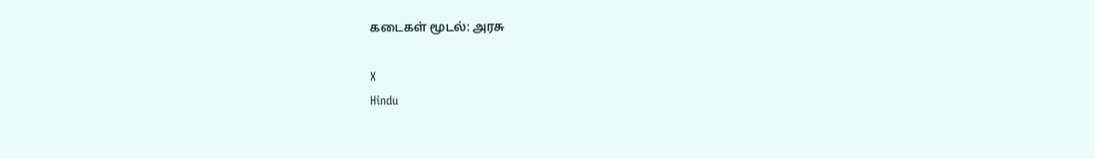கடைகள் மூடல்: அரசு

X
Hindu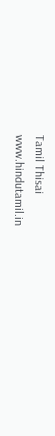Tamil Thisai
www.hindutamil.in